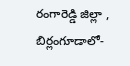రంగారెడ్డి జిల్లా , బిర్లంగూడాలో-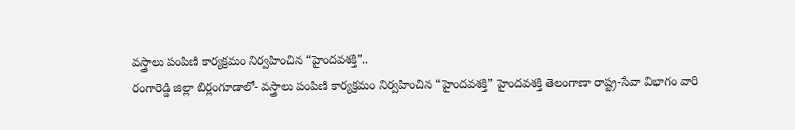వస్త్రాలు పంపిణి కార్యక్రమం నిర్వహించిన “హైందవశక్తి”..
రంగారెడ్డి జిల్లా బిర్లంగూడాలో- వస్త్రాలు పంపిణి కార్యక్రమం నిర్వహించిన “హైందవశక్తి” హైందవశక్తి తెలంగాణా రాష్ట్ర-సేవా విభాగం వారి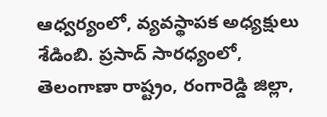ఆధ్వర్యంలో, వ్యవస్థాపక అధ్యక్షులు శేడింబి. ప్రసాద్ సారధ్యంలో, తెలంగాణా రాష్ట్రం, రంగారెడ్డి జిల్లా,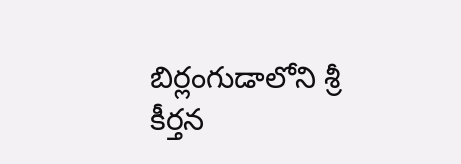బిర్లంగుడాలోని శ్రీ కీర్తన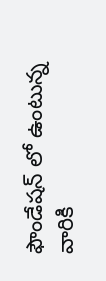ఫౌండేషన్ లో ఉంటున్న వారికి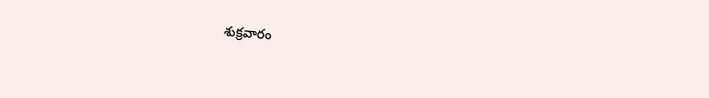శుక్రవారం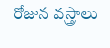రోజున వస్త్రాలు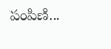పంపిణి...